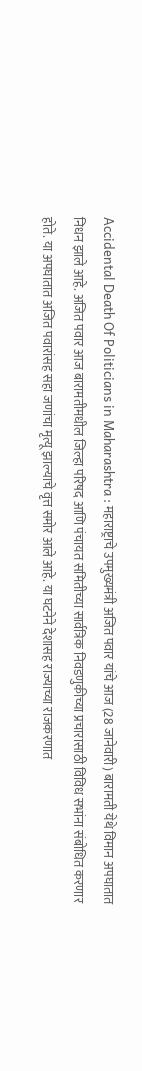Accidental Death Of Politicians in Maharashtra : महाराष्ट्राचे उपमुख्यमंत्री अजित पवार यांचे आज (28 जानेवारी) बारामती येथे विमान अपघातात निधन झाले आहे. अजित पवार आज बारामतीमधील जिल्हा परिषद आणि पंचायत समितीच्या सार्वत्रिक निवडणुकीच्या प्रचारासाठी विविध सभांना संबोधित करणार होते. या अपघातात अजित पवारांसह सहा जणांचा मृत्यू झाल्याचे वृत्त समोर आले आहे. या घटनेने देशासह राज्याच्या राजकरणात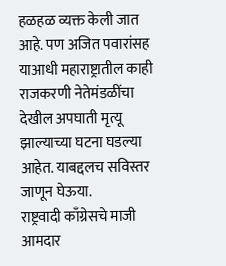हळहळ व्यक्त केली जात आहे. पण अजित पवारांसह याआधी महाराष्ट्रातील काही राजकरणी नेतेमंडळींचा देखील अपघाती मृत्यू झाल्याच्या घटना घडल्या आहेत. याबद्दलच सविस्तर जाणून घेऊया.
राष्ट्रवादी काँग्रेसचे माजी आमदार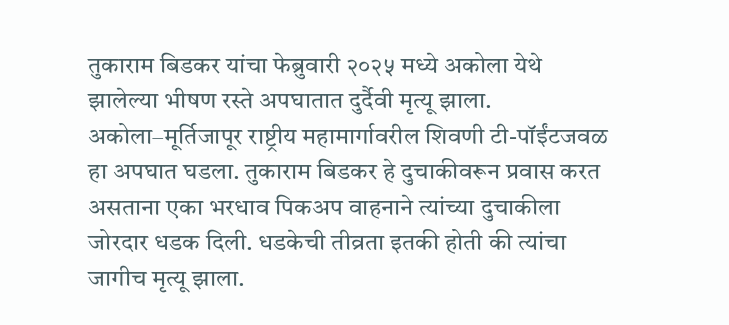तुकाराम बिडकर यांचा फेब्रुवारी २०२५ मध्ये अकोला येथे झालेल्या भीषण रस्ते अपघातात दुर्दैवी मृत्यू झाला. अकोला–मूर्तिजापूर राष्ट्रीय महामार्गावरील शिवणी टी-पॉईंटजवळ हा अपघात घडला. तुकाराम बिडकर हे दुचाकीवरून प्रवास करत असताना एका भरधाव पिकअप वाहनाने त्यांच्या दुचाकीला जोरदार धडक दिली. धडकेची तीव्रता इतकी होती की त्यांचा जागीच मृत्यू झाला.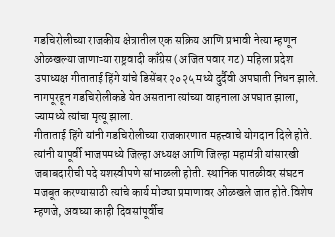गडचिरोलीच्या राजकीय क्षेत्रातील एक सक्रिय आणि प्रभावी नेत्या म्हणून ओळखल्या जाणाऱ्या राष्ट्रवादी काँग्रेस (अजित पवार गट) महिला प्रदेश उपाध्यक्ष गीताताई हिंगे यांचे डिसेंबर २०२५ मध्ये दुर्दैवी अपघाती निधन झाले. नागपूरहून गडचिरोलीकडे येत असताना त्यांच्या वाहनाला अपघात झाला, ज्यामध्ये त्यांचा मृत्यू झाला.
गीताताई हिंगे यांनी गडचिरोलीच्या राजकारणात महत्त्वाचे योगदान दिले होते. त्यांनी यापूर्वी भाजपमध्ये जिल्हा अध्यक्ष आणि जिल्हा महामंत्री यांसारखी जबाबदारीची पदे यशस्वीपणे सांभाळली होती. स्थानिक पातळीवर संघटन मजबूत करण्यासाठी त्यांचे कार्य मोठ्या प्रमाणावर ओळखले जात होते.विशेष म्हणजे, अवघ्या काही दिवसांपूर्वीच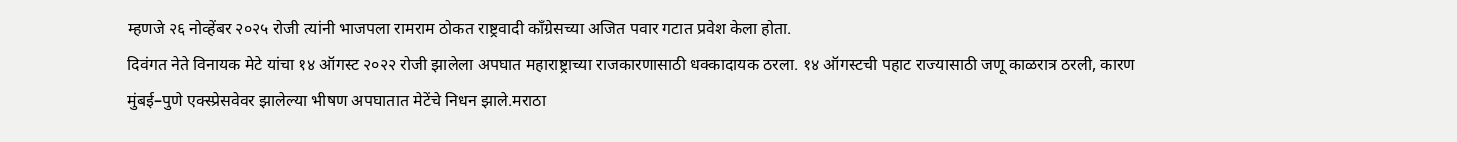म्हणजे २६ नोव्हेंबर २०२५ रोजी त्यांनी भाजपला रामराम ठोकत राष्ट्रवादी काँग्रेसच्या अजित पवार गटात प्रवेश केला होता.
दिवंगत नेते विनायक मेटे यांचा १४ ऑगस्ट २०२२ रोजी झालेला अपघात महाराष्ट्राच्या राजकारणासाठी धक्कादायक ठरला. १४ ऑगस्टची पहाट राज्यासाठी जणू काळरात्र ठरली, कारण मुंबई–पुणे एक्स्प्रेसवेवर झालेल्या भीषण अपघातात मेटेंचे निधन झाले.मराठा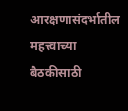आरक्षणासंदर्भातील महत्त्वाच्या बैठकीसाठी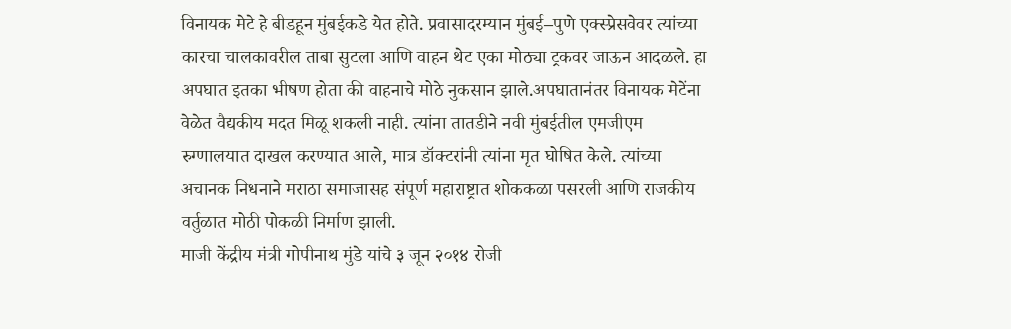विनायक मेटे हे बीडहून मुंबईकडे येत होते. प्रवासादरम्यान मुंबई–पुणे एक्स्प्रेसवेवर त्यांच्या कारचा चालकावरील ताबा सुटला आणि वाहन थेट एका मोठ्या ट्रकवर जाऊन आदळले. हा अपघात इतका भीषण होता की वाहनाचे मोठे नुकसान झाले.अपघातानंतर विनायक मेटेंना वेळेत वैद्यकीय मदत मिळू शकली नाही. त्यांना तातडीने नवी मुंबईतील एमजीएम रुग्णालयात दाखल करण्यात आले, मात्र डॉक्टरांनी त्यांना मृत घोषित केले. त्यांच्या अचानक निधनाने मराठा समाजासह संपूर्ण महाराष्ट्रात शोककळा पसरली आणि राजकीय वर्तुळात मोठी पोकळी निर्माण झाली.
माजी केंद्रीय मंत्री गोपीनाथ मुंडे यांचे ३ जून २०१४ रोजी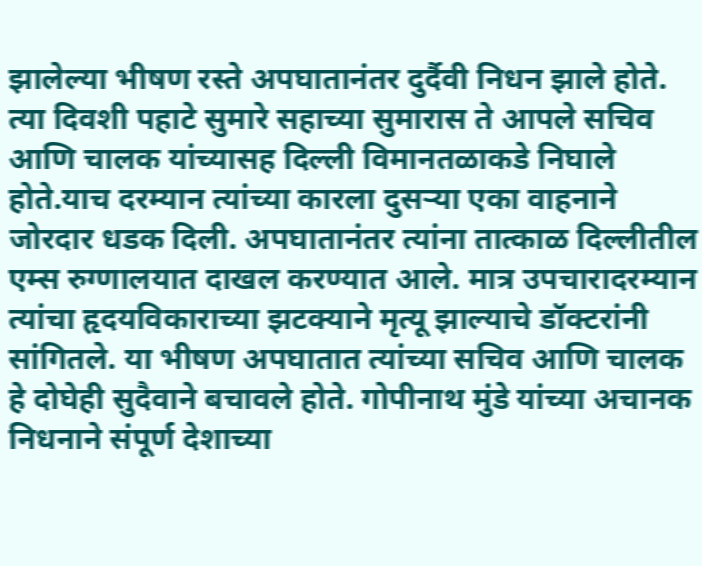झालेल्या भीषण रस्ते अपघातानंतर दुर्दैवी निधन झाले होते. त्या दिवशी पहाटे सुमारे सहाच्या सुमारास ते आपले सचिव आणि चालक यांच्यासह दिल्ली विमानतळाकडे निघाले होते.याच दरम्यान त्यांच्या कारला दुसऱ्या एका वाहनाने जोरदार धडक दिली. अपघातानंतर त्यांना तात्काळ दिल्लीतील एम्स रुग्णालयात दाखल करण्यात आले. मात्र उपचारादरम्यान त्यांचा हृदयविकाराच्या झटक्याने मृत्यू झाल्याचे डॉक्टरांनी सांगितले. या भीषण अपघातात त्यांच्या सचिव आणि चालक हे दोघेही सुदैवाने बचावले होते. गोपीनाथ मुंडे यांच्या अचानक निधनाने संपूर्ण देशाच्या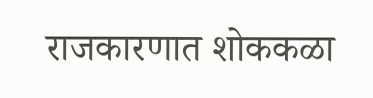राजकारणात शोककळा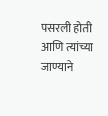पसरली होती आणि त्यांच्या जाण्याने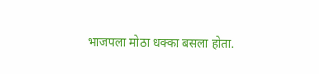भाजपला मोठा धक्का बसला होता.